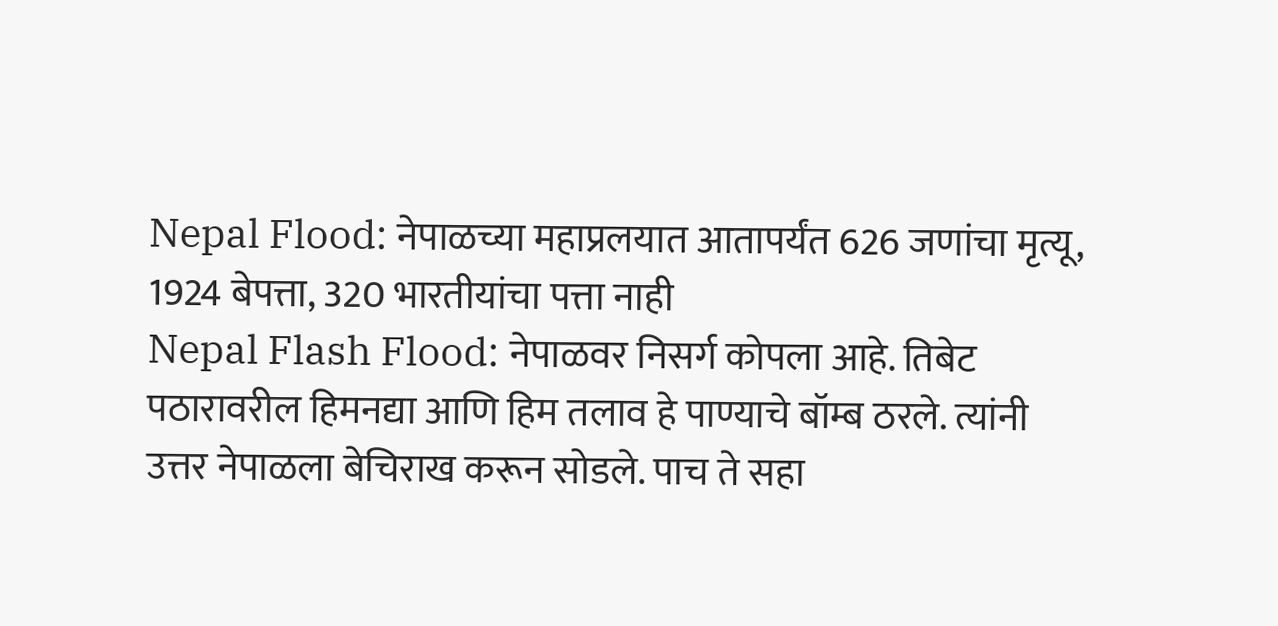Nepal Flood: नेपाळच्या महाप्रलयात आतापर्यंत 626 जणांचा मृत्यू, 1924 बेपत्ता, 320 भारतीयांचा पत्ता नाही
Nepal Flash Flood: नेपाळवर निसर्ग कोपला आहे. तिबेट पठारावरील हिमनद्या आणि हिम तलाव हे पाण्याचे बॉम्ब ठरले. त्यांनी उत्तर नेपाळला बेचिराख करून सोडले. पाच ते सहा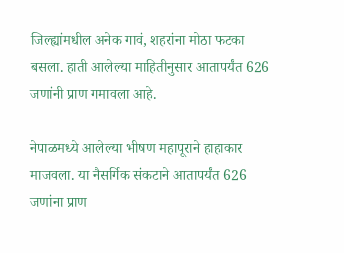जिल्ह्यांमधील अनेक गावं, शहरांना मोठा फटका बसला. हाती आलेल्या माहितीनुसार आतापर्यंत 626 जणांनी प्राण गमावला आहे.

नेपाळमध्ये आलेल्या भीषण महापूराने हाहाकार माजवला. या नैसर्गिक संकटाने आतापर्यंत 626 जणांना प्राण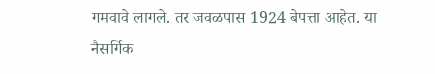गमवावे लागले. तर जवळपास 1924 बेपत्ता आहेत. या नैसर्गिक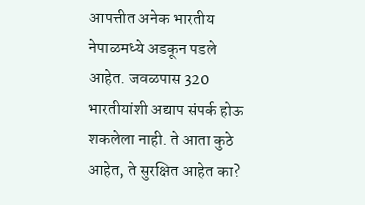आपत्तीत अनेक भारतीय नेपाळमध्ये अडकून पडले आहेत. जवळपास 320 भारतीयांशी अद्याप संपर्क होऊ शकलेला नाही. ते आता कुठे आहेत, ते सुरक्षित आहेत का?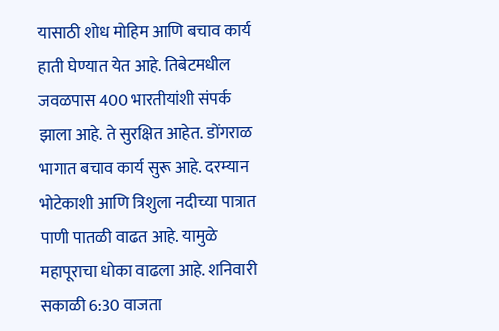यासाठी शोध मोहिम आणि बचाव कार्य हाती घेण्यात येत आहे. तिबेटमधील जवळपास 400 भारतीयांशी संपर्क झाला आहे. ते सुरक्षित आहेत. डोंगराळ भागात बचाव कार्य सुरू आहे. दरम्यान भोटेकाशी आणि त्रिशुला नदीच्या पात्रात पाणी पातळी वाढत आहे. यामुळे महापूराचा धोका वाढला आहे. शनिवारी सकाळी 6:30 वाजता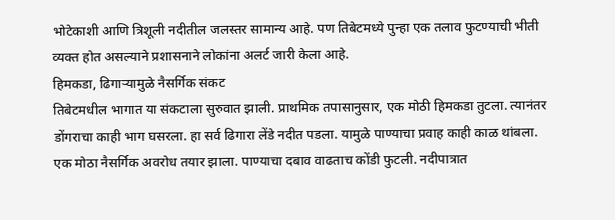भोटेकाशी आणि त्रिशूली नदीतील जलस्तर सामान्य आहे. पण तिबेटमध्ये पुन्हा एक तलाव फुटण्याची भीती व्यक्त होत असल्याने प्रशासनाने लोकांना अलर्ट जारी केला आहे.
हिमकडा, ढिगाऱ्यामुळे नैसर्गिक संकट
तिबेटमधील भागात या संकटाला सुरुवात झाली. प्राथमिक तपासानुसार, एक मोठी हिमकडा तुटला. त्यानंतर डोंगराचा काही भाग घसरला. हा सर्व ढिगारा लेंडे नदीत पडला. यामुळे पाण्याचा प्रवाह काही काळ थांबला. एक मोठा नैसर्गिक अवरोध तयार झाला. पाण्याचा दबाव वाढताच कोंडी फुटली. नदीपात्रात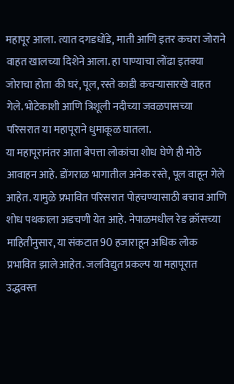महापूर आला. त्यात दगडधोंडे, माती आणि इतर कचरा जोराने वाहत खालच्या दिशेने आला. हा पाण्याचा लोंढा इतक्या जोराचा होता की घरं, पूल, रस्ते काडी कचऱ्यासारखे वाहत गेले. भोटेकाशी आणि त्रिशूली नदीच्या जवळपासच्या परिसरात या महापूराने धुमाकूळ घातला.
या महापूरानंतर आता बेपत्ता लोकांचा शोध घेणे ही मोठे आवाहन आहे. डोंगराळ भागातील अनेक रस्ते, पूल वाहून गेले आहेत. यामुळे प्रभावित परिसरात पोहचण्यासाठी बचाव आणि शोध पथकाला अडचणी येत आहे. नेपाळमधील रेड क्रॉसच्या माहितीनुसार, या संकटात 90 हजाराहून अधिक लोक प्रभावित झाले आहेत. जलविद्युत प्रकल्प या महापूरात उद्धवस्त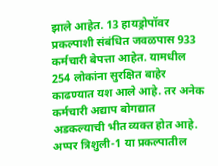झाले आहेत. 13 हायड्रोपॉवर प्रकल्पाशी संबंधित जवळपास 933 कर्मचारी बेपत्ता आहेत. यामधील 254 लोकांना सुरक्षित बाहेर काढण्यात यश आले आहे. तर अनेक कर्मचारी अद्याप बोगद्यात अडकल्याची भीत व्यक्त होत आहे. अप्पर त्रिशुली-1 या प्रकल्पातील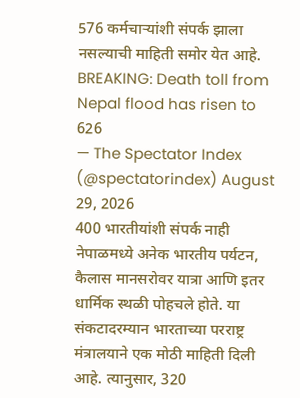576 कर्मचाऱ्यांशी संपर्क झाला नसल्याची माहिती समोर येत आहे.
BREAKING: Death toll from Nepal flood has risen to 626
— The Spectator Index (@spectatorindex) August 29, 2026
400 भारतीयांशी संपर्क नाही
नेपाळमध्ये अनेक भारतीय पर्यटन, कैलास मानसरोवर यात्रा आणि इतर धार्मिक स्थळी पोहचले होते. या संकटादरम्यान भारताच्या परराष्ट्र मंत्रालयाने एक मोठी माहिती दिली आहे. त्यानुसार, 320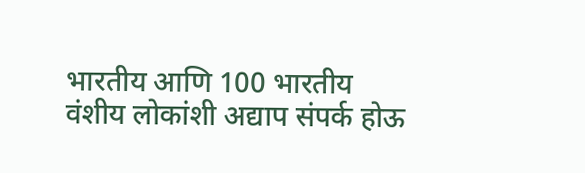भारतीय आणि 100 भारतीय वंशीय लोकांशी अद्याप संपर्क होऊ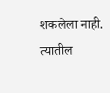शकलेला नाही. त्यातील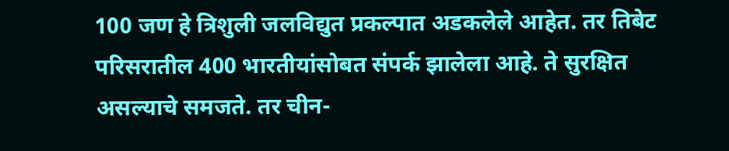100 जण हे त्रिशुली जलविद्युत प्रकल्पात अडकलेले आहेत. तर तिबेट परिसरातील 400 भारतीयांसोबत संपर्क झालेला आहे. ते सुरक्षित असल्याचे समजते. तर चीन-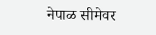नेपाळ सीमेवर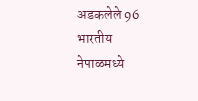अडकलेले 96 भारतीय नेपाळमध्ये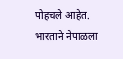पोहचले आहेत. भारताने नेपाळला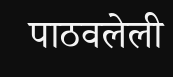पाठवलेली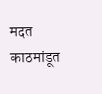मदत काठमांडूत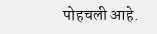पोहचली आहे.